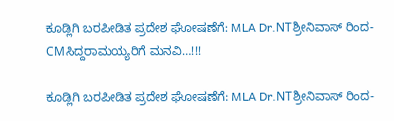ಕೂಡ್ಲಿಗಿ ಬರಪೀಡಿತ ಪ್ರದೇಶ ಘೋಷಣೆಗೆ: MLA Dr.NTಶ್ರೀನಿವಾಸ್ ರಿಂದ- CMಸಿದ್ದರಾಮಯ್ಯರಿಗೆ ಮನವಿ…!!!

ಕೂಡ್ಲಿಗಿ ಬರಪೀಡಿತ ಪ್ರದೇಶ ಘೋಷಣೆಗೆ: MLA Dr.NTಶ್ರೀನಿವಾಸ್ ರಿಂದ-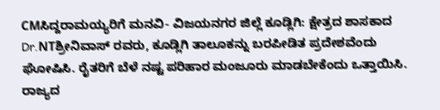CMಸಿದ್ದರಾಮಯ್ಯರಿಗೆ ಮನವಿ- ವಿಜಯನಗರ ಜಿಲ್ಲೆ ಕೂಡ್ಲಿಗಿ: ಕ್ಷೇತ್ರದ ಶಾಸಕಾದ Dr.NTಶ್ರೀನಿವಾಸ್ ರವರು, ಕೂಡ್ಲಿಗಿ ತಾಲೂಕನ್ನು ಬರಪೀಡಿತ ಪ್ರದೇಶವೆಂದು ಘೋಷಿಸಿ. ರೈತರಿಗೆ ಬೆಳೆ ನಷ್ಟ ಪರಿಹಾರ ಮಂಜೂರು ಮಾಡಬೇಕೆಂದು ಒತ್ತಾಯಿಸಿ. ರಾಜ್ಯದ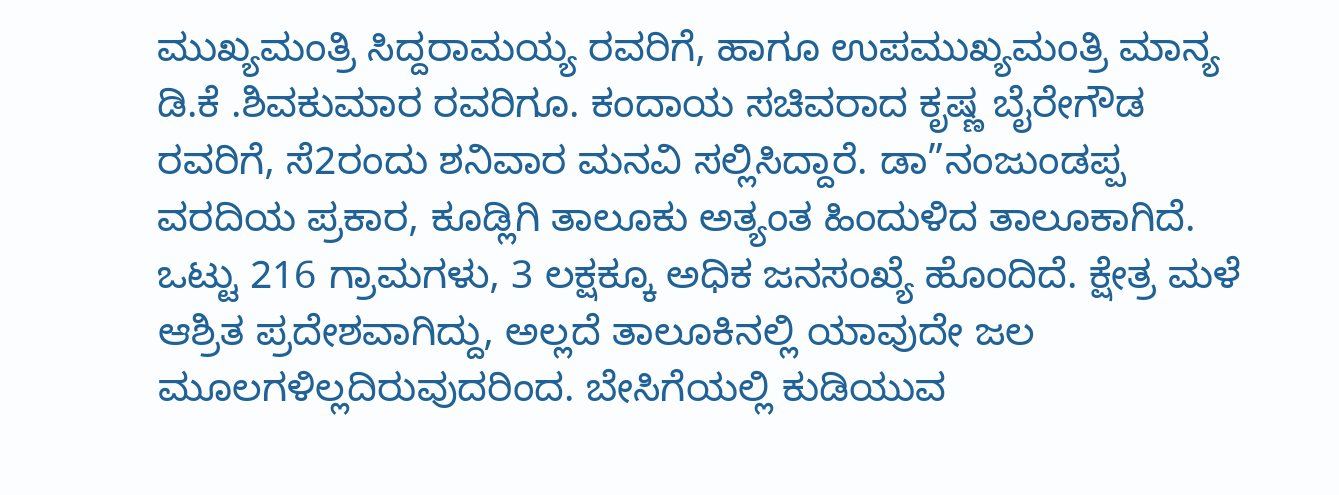ಮುಖ್ಯಮಂತ್ರಿ ಸಿದ್ದರಾಮಯ್ಯ ರವರಿಗೆ, ಹಾಗೂ ಉಪಮುಖ್ಯಮಂತ್ರಿ ಮಾನ್ಯ ಡಿ.ಕೆ .ಶಿವಕುಮಾರ ರವರಿಗೂ. ಕಂದಾಯ ಸಚಿವರಾದ ಕೃಷ್ಣ ಬೈರೇಗೌಡ ರವರಿಗೆ, ಸೆ2ರಂದು ಶನಿವಾರ ಮನವಿ ಸಲ್ಲಿಸಿದ್ದಾರೆ. ಡಾ”ನಂಜುಂಡಪ್ಪ ವರದಿಯ ಪ್ರಕಾರ, ಕೂಡ್ಲಿಗಿ ತಾಲೂಕು ಅತ್ಯಂತ ಹಿಂದುಳಿದ ತಾಲೂಕಾಗಿದೆ. ಒಟ್ಟು 216 ಗ್ರಾಮಗಳು, 3 ಲಕ್ಷಕ್ಕೂ ಅಧಿಕ ಜನಸಂಖ್ಯೆ ಹೊಂದಿದೆ. ಕ್ಷೇತ್ರ ಮಳೆ ಆಶ್ರಿತ ಪ್ರದೇಶವಾಗಿದ್ದು, ಅಲ್ಲದೆ ತಾಲೂಕಿನಲ್ಲಿ ಯಾವುದೇ ಜಲ ಮೂಲಗಳಿಲ್ಲದಿರುವುದರಿಂದ. ಬೇಸಿಗೆಯಲ್ಲಿ ಕುಡಿಯುವ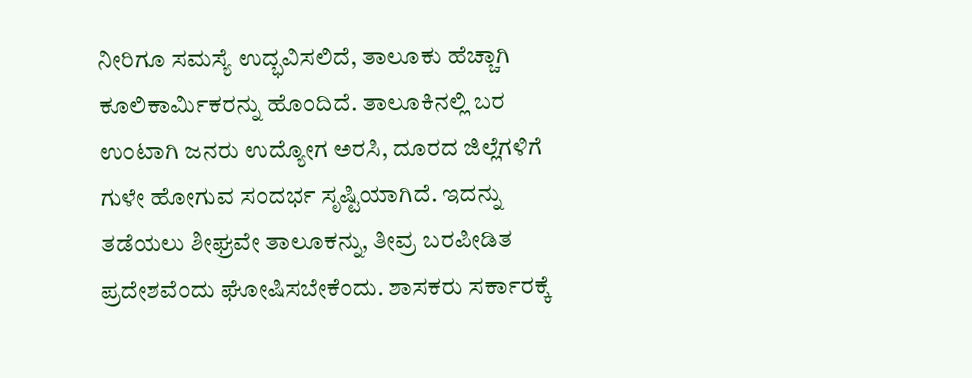ನೀರಿಗೂ ಸಮಸ್ಯೆ ಉದ್ಭವಿಸಲಿದೆ, ತಾಲೂಕು ಹೆಚ್ಚಾಗಿ ಕೂಲಿಕಾರ್ಮಿಕರನ್ನು ಹೊಂದಿದೆ. ತಾಲೂಕಿನಲ್ಲಿ ಬರ ಉಂಟಾಗಿ ಜನರು ಉದ್ಯೋಗ ಅರಸಿ, ದೂರದ ಜಿಲ್ಲೆಗಳಿಗೆ ಗುಳೇ ಹೋಗುವ ಸಂದರ್ಭ ಸೃಷ್ಟಿಯಾಗಿದೆ. ಇದನ್ನು ತಡೆಯಲು ಶೀಘ್ರವೇ ತಾಲೂಕನ್ನು, ತೀವ್ರ ಬರಪೀಡಿತ ಪ್ರದೇಶವೆಂದು ಘೋಷಿಸಬೇಕೆಂದು. ಶಾಸಕರು ಸರ್ಕಾರಕ್ಕೆ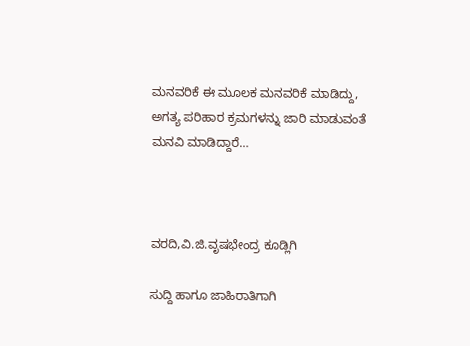ಮನವರಿಕೆ ಈ ಮೂಲಕ ಮನವರಿಕೆ ಮಾಡಿದ್ದು, ಅಗತ್ಯ ಪರಿಹಾರ ಕ್ರಮಗಳನ್ನು ಜಾರಿ ಮಾಡುವಂತೆ ಮನವಿ ಮಾಡಿದ್ದಾರೆ…



ವರದಿ,ವಿ.ಜಿ.ವೃಷಭೇಂದ್ರ ಕೂಡ್ಲಿಗಿ

ಸುದ್ದಿ ಹಾಗೂ ಜಾಹಿರಾತಿಗಾಗಿ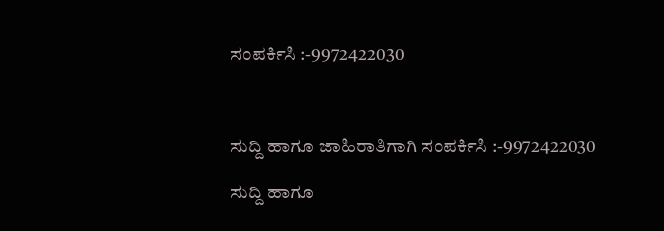ಸಂಪರ್ಕಿಸಿ :-9972422030



ಸುದ್ದಿ ಹಾಗೂ ಜಾಹಿರಾತಿಗಾಗಿ ಸಂಪರ್ಕಿಸಿ :-9972422030

ಸುದ್ದಿ ಹಾಗೂ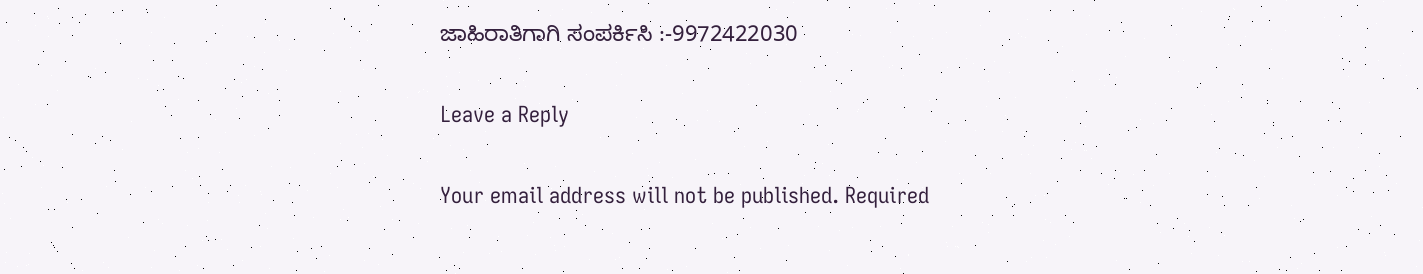ಜಾಹಿರಾತಿಗಾಗಿ ಸಂಪರ್ಕಿಸಿ :-9972422030

Leave a Reply

Your email address will not be published. Required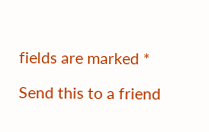fields are marked *

Send this to a friend